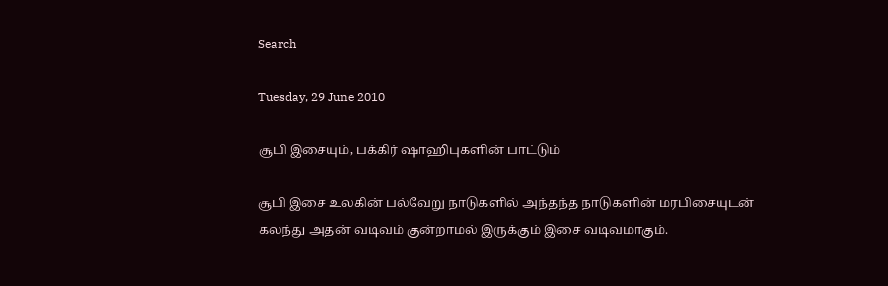Search

Tuesday, 29 June 2010

சூபி இசையும், பக்கிர் ஷாஹிபுகளின் பாட்டும்

சூபி இசை உலகின் பல்வேறு நாடுகளில் அந்தந்த நாடுகளின் மரபிசையுடன் கலந்து அதன் வடிவம் குன்றாமல் இருக்கும் இசை வடிவமாகும்.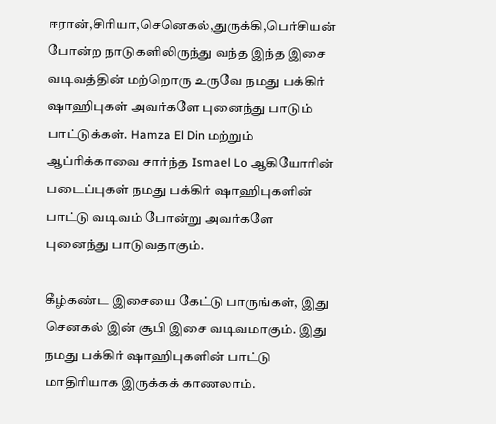ஈரான்,சிரியா,செனெகல்,துருக்கி,பெர்சியன் போன்ற நாடுகளிலிருந்து வந்த இந்த இசை வடிவத்தின் மற்றொரு உருவே நமது பக்கிர் ஷாஹிபுகள் அவர்களே புனைந்து பாடும் பாட்டுக்கள். Hamza El Din மற்றும் ஆப்ரிக்காவை சார்ந்த Ismael Lo ஆகியோரின் படைப்புகள் நமது பக்கிர் ஷாஹிபுகளின் பாட்டு வடிவம் போன்று அவர்களே புனைந்து பாடுவதாகும்.

கீழ்கண்ட இசையை கேட்டு பாருங்கள், இது செனகல் இன் சூபி இசை வடிவமாகும். இது நமது பக்கிர் ஷாஹிபுகளின் பாட்டு மாதிரியாக இருக்கக் காணலாம்.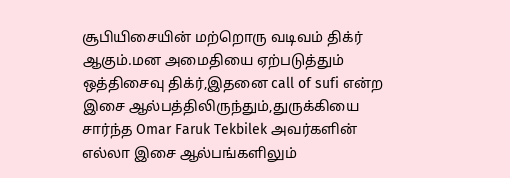சூபியிசையின் மற்றொரு வடிவம் திக்ர் ஆகும்.மன அமைதியை ஏற்படுத்தும் ஒத்திசைவு திக்ர்,இதனை call of sufi என்ற இசை ஆல்பத்திலிருந்தும்,துருக்கியை சார்ந்த Omar Faruk Tekbilek அவர்களின் எல்லா இசை ஆல்பங்களிலும்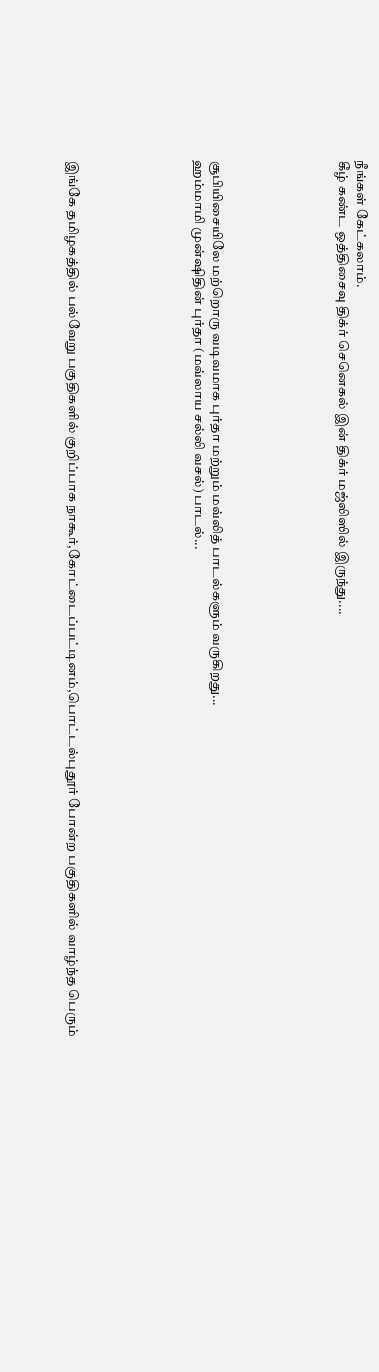நீங்கள் கேட்கலாம்.
கீழ் கண்ட ஒத்திசைவு திக்ர் செனெகல் இன் திக்ர் மஜ்லிஸில் இருந்து....






சூபியிசையிலே மற்றொரு வடிவமாக புர்தா மற்றும் மவ்லித் பாடல்களும் வருகிறது...
ஹம்மாமி முன்ஷிதின் புர்தா (மவ்லாய சல்லி வசல்) பாடல்...






இங்கே தமிழகத்தில் பல்வேறு பகுதிகளில் குறிப்பாக நாகூர்,கோட்டைப்பட்டினம்,பொட்டல்புதூர் போன்ற பகுதிகளில் வாழ்ந்த பெரும்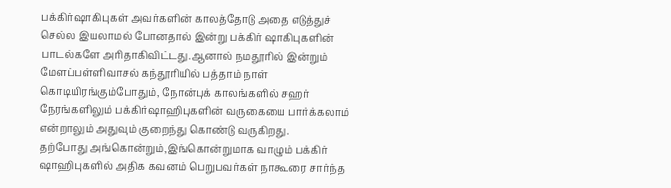பக்கிர்ஷாகிபுகள் அவர்களின் காலத்தோடு அதை எடுத்துச் செல்ல இயலாமல் போனதால் இன்று பக்கிர் ஷாகிபுகளின் பாடல்களே அரிதாகிவிட்டது.ஆனால் நமதூரில் இன்றும் மேளப்பள்ளிவாசல் கந்தூரியில் பத்தாம் நாள் கொடியிரங்கும்போதும், நோன்புக் காலங்களில் சஹர் நேரங்களிலும் பக்கிர்ஷாஹிபுகளின் வருகையை பார்க்கலாம் என்றாலும் அதுவும் குறைந்து கொண்டு வருகிறது.
தற்போது அங்கொன்றும்,இங்கொன்றுமாக வாழும் பக்கிர் ஷாஹிபுகளில் அதிக கவனம் பெறுபவர்கள் நாகூரை சார்ந்த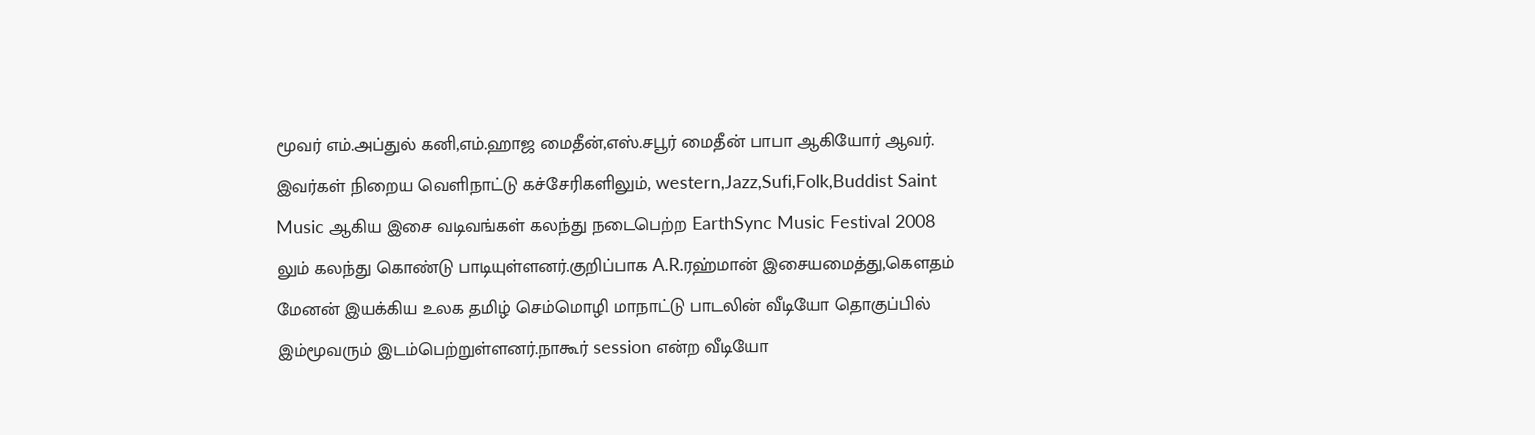மூவர் எம்.அப்துல் கனி,எம்.ஹாஜ மைதீன்,எஸ்.சபூர் மைதீன் பாபா ஆகியோர் ஆவர். இவர்கள் நிறைய வெளிநாட்டு கச்சேரிகளிலும், western,Jazz,Sufi,Folk,Buddist Saint Music ஆகிய இசை வடிவங்கள் கலந்து நடைபெற்ற EarthSync Music Festival 2008 லும் கலந்து கொண்டு பாடியுள்ளனர்.குறிப்பாக A.R.ரஹ்மான் இசையமைத்து,கௌதம் மேனன் இயக்கிய உலக தமிழ் செம்மொழி மாநாட்டு பாடலின் வீடியோ தொகுப்பில் இம்மூவரும் இடம்பெற்றுள்ளனர்.நாகூர் session என்ற வீடியோ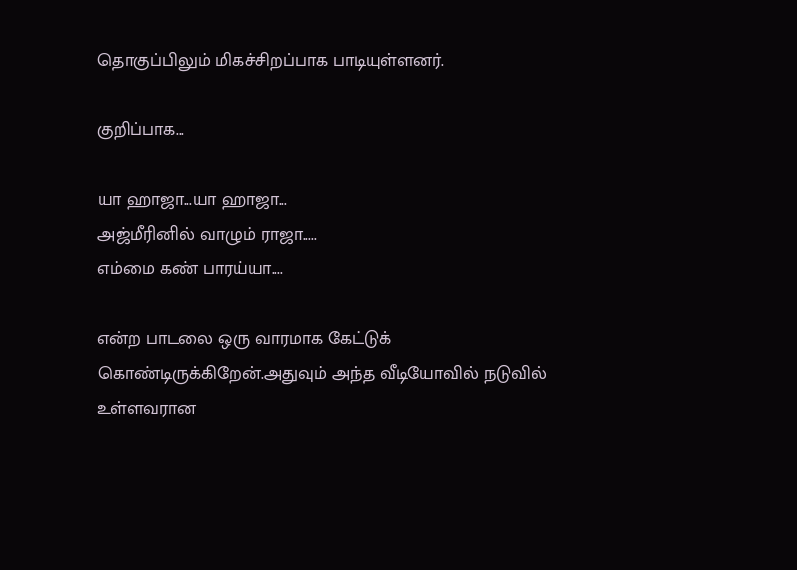தொகுப்பிலும் மிகச்சிறப்பாக பாடியுள்ளனர்.

குறிப்பாக...

யா ஹாஜா...யா ஹாஜா...
அஜ்மீரினில் வாழும் ராஜா.....
எம்மை கண் பாரய்யா....

என்ற பாடலை ஒரு வாரமாக கேட்டுக் கொண்டிருக்கிறேன்.அதுவும் அந்த வீடியோவில் நடுவில் உள்ளவரான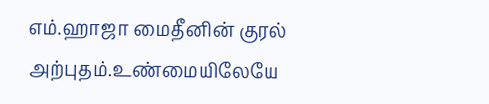எம்.ஹாஜா மைதீனின் குரல் அற்புதம்.உண்மையிலேயே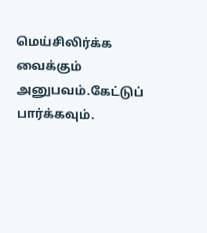மெய்சிலிர்க்க வைக்கும் அனுபவம்.கேட்டுப் பார்க்கவும்.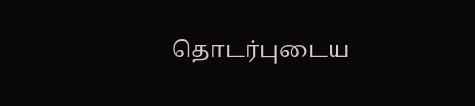தொடர்புடைய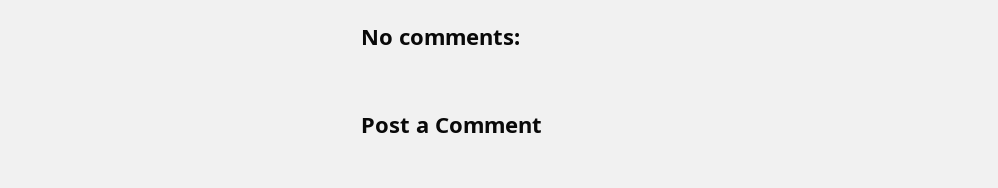No comments:

Post a Comment